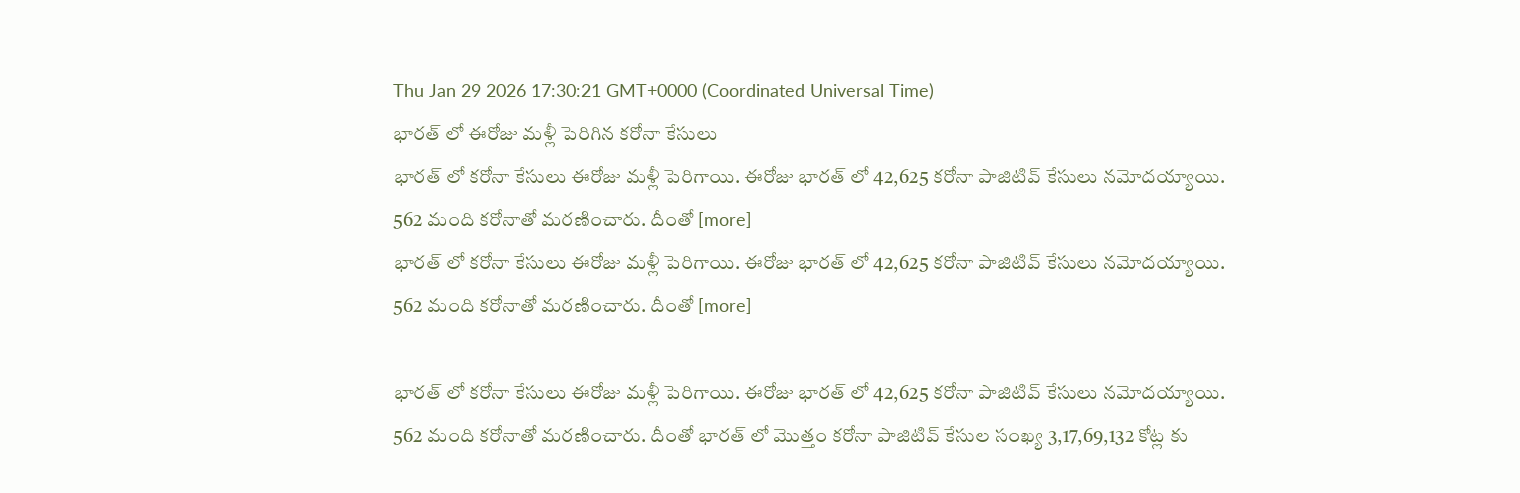Thu Jan 29 2026 17:30:21 GMT+0000 (Coordinated Universal Time)
భారత్ లో ఈరోజు మళ్లీ పెరిగిన కరోనా కేసులు
భారత్ లో కరోనా కేసులు ఈరోజు మళ్లీ పెరిగాయి. ఈరోజు భారత్ లో 42,625 కరోనా పాజిటివ్ కేసులు నమోదయ్యాయి. 562 మంది కరోనాతో మరణించారు. దీంతో [more]
భారత్ లో కరోనా కేసులు ఈరోజు మళ్లీ పెరిగాయి. ఈరోజు భారత్ లో 42,625 కరోనా పాజిటివ్ కేసులు నమోదయ్యాయి. 562 మంది కరోనాతో మరణించారు. దీంతో [more]

భారత్ లో కరోనా కేసులు ఈరోజు మళ్లీ పెరిగాయి. ఈరోజు భారత్ లో 42,625 కరోనా పాజిటివ్ కేసులు నమోదయ్యాయి. 562 మంది కరోనాతో మరణించారు. దీంతో భారత్ లో మొత్తం కరోనా పాజిటివ్ కేసుల సంఖ్య 3,17,69,132 కోట్ల కు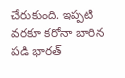చేరుకుంది. ఇప్పటి వరకూ కరోనా బారిన పడి భారత్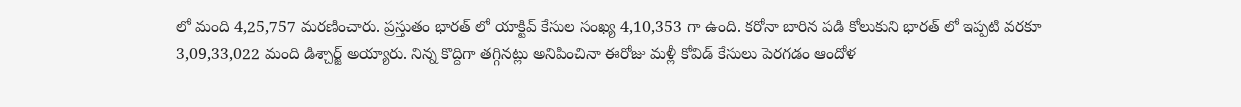లో మంది 4,25,757 మరణించారు. ప్రస్తుతం భారత్ లో యాక్టివ్ కేసుల సంఖ్య 4,10,353 గా ఉంది. కరోనా బారిన పడి కోలుకుని భారత్ లో ఇప్పటి వరకూ 3,09,33,022 మంది డిశ్చార్జ్ అయ్యారు. నిన్న కొద్దిగా తగ్గినట్లు అనిపించినా ఈరోజు మళ్లీ కోవిడ్ కేసులు పెరగడం ఆందోళ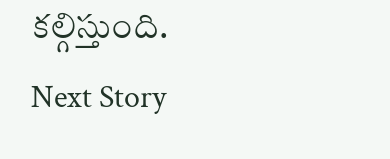కల్గిస్తుంది.
Next Story